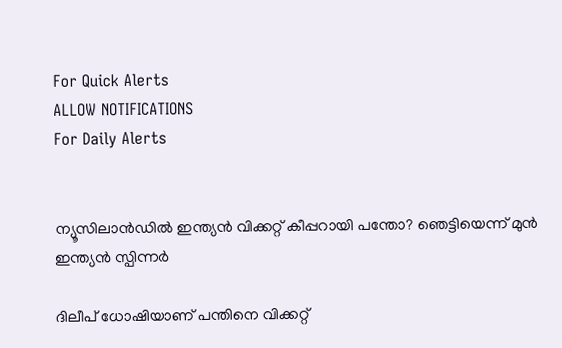For Quick Alerts
ALLOW NOTIFICATIONS
For Daily Alerts


ന്യൂസിലാന്‍ഡില്‍ ഇന്ത്യന്‍ വിക്കറ്റ് കീപ്പറായി പന്തോ? ഞെട്ടിയെന്ന് മുന്‍ ഇന്ത്യന്‍ സ്പിന്നര്‍

ദിലീപ് ധോഷിയാണ് പന്തിനെ വിക്കറ്റ്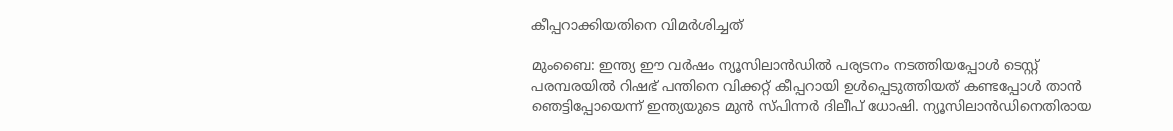കീപ്പറാക്കിയതിനെ വിമര്‍ശിച്ചത്

മുംബൈ: ഇന്ത്യ ഈ വര്‍ഷം ന്യൂസിലാന്‍ഡില്‍ പര്യടനം നടത്തിയപ്പോള്‍ ടെസ്റ്റ് പരമ്പരയില്‍ റിഷഭ് പന്തിനെ വിക്കറ്റ് കീപ്പറായി ഉള്‍പ്പെടുത്തിയത് കണ്ടപ്പോള്‍ താന്‍ ഞെട്ടിപ്പോയെന്ന് ഇന്ത്യയുടെ മുന്‍ സ്പിന്നര്‍ ദിലീപ് ധോഷി. ന്യൂസിലാന്‍ഡിനെതിരായ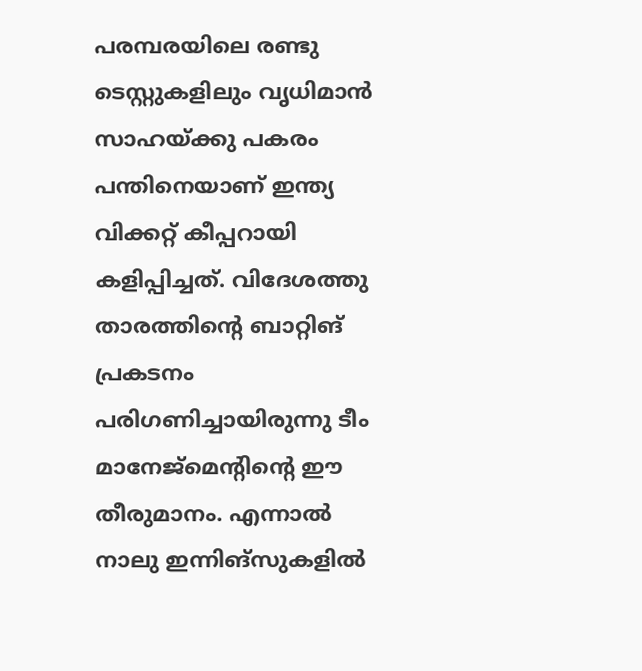പരമ്പരയിലെ രണ്ടു ടെസ്റ്റുകളിലും വൃധിമാന്‍ സാഹയ്ക്കു പകരം പന്തിനെയാണ് ഇന്ത്യ വിക്കറ്റ് കീപ്പറായി കളിപ്പിച്ചത്. വിദേശത്തു താരത്തിന്റെ ബാറ്റിങ് പ്രകടനം പരിഗണിച്ചായിരുന്നു ടീം മാനേജ്‌മെന്റിന്റെ ഈ തീരുമാനം. എന്നാല്‍ നാലു ഇന്നിങ്‌സുകളില്‍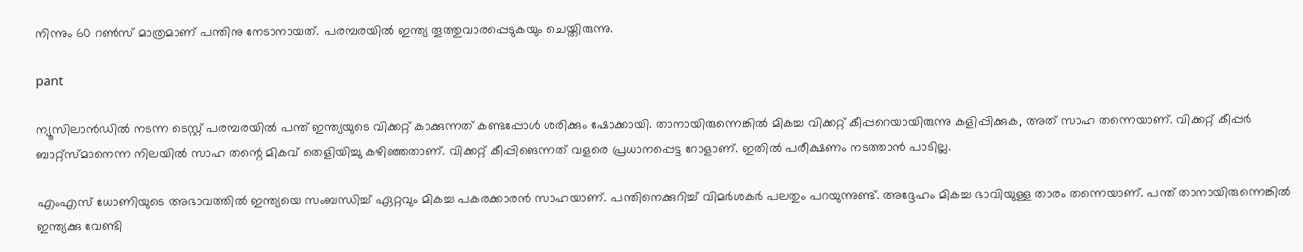നിന്നും 60 റണ്‍സ് മാത്രമാണ് പന്തിനു നേടാനായത്. പരമ്പരയില്‍ ഇന്ത്യ തൂത്തുവാരപ്പെടുകയും ചെയ്തിരുന്നു.

pant

ന്യൂസിലാന്‍ഡില്‍ നടന്ന ടെസ്റ്റ് പരമ്പരയില്‍ പന്ത് ഇന്ത്യയുടെ വിക്കറ്റ് കാക്കുന്നത് കണ്ടപ്പോള്‍ ശരിക്കും ഷോക്കായി. താനായിരുന്നെങ്കില്‍ മികച്ച വിക്കറ്റ് കീപ്പറെയായിരുന്നു കളിപ്പിക്കുക, അത് സാഹ തന്നെയാണ്. വിക്കറ്റ് കീപ്പര്‍ ബാറ്റ്‌സ്മാനെന്ന നിലയില്‍ സാഹ തന്റെ മികവ് തെളിയിച്ചു കഴിഞ്ഞതാണ്. വിക്കറ്റ് കീപ്പിങെന്നത് വളരെ പ്രധാനപ്പെട്ട റോളാണ്. ഇതില്‍ പരീക്ഷണം നടത്താന്‍ പാടില്ല.

എംഎസ് ധോണിയുടെ അഭാവത്തില്‍ ഇന്ത്യയെ സംബന്ധിച്ച് ഏറ്റവും മികച്ച പകരക്കാരന്‍ സാഹയാണ്. പന്തിനെക്കുറിച്ച് വിമര്‍ശകര്‍ പലതും പറയുന്നുണ്ട്. അദ്ദേഹം മികച്ച ഭാവിയുള്ള താരം തന്നെയാണ്. പന്ത് താനായിരുന്നെങ്കില്‍ ഇന്ത്യക്കു വേണ്ടി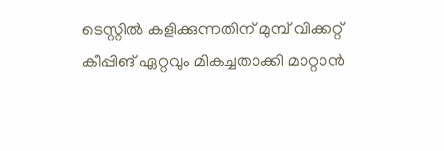ടെസ്റ്റില്‍ കളിക്കുന്നതിന് മുമ്പ് വിക്കറ്റ് കീപ്പിങ് ഏറ്റവും മികച്ചതാക്കി മാറ്റാന്‍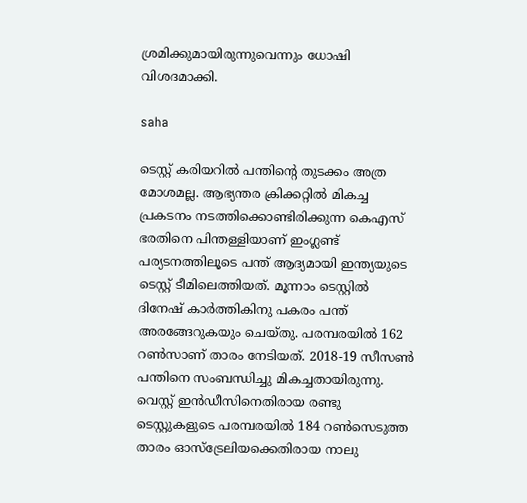ശ്രമിക്കുമായിരുന്നുവെന്നും ധോഷി വിശദമാക്കി.

saha

ടെസ്റ്റ് കരിയറില്‍ പന്തിന്റെ തുടക്കം അത്ര മോശമല്ല. ആഭ്യന്തര ക്രിക്കറ്റില്‍ മികച്ച പ്രകടനം നടത്തിക്കൊണ്ടിരിക്കുന്ന കെഎസ് ഭരതിനെ പിന്തള്ളിയാണ് ഇംഗ്ലണ്ട് പര്യടനത്തിലൂടെ പന്ത് ആദ്യമായി ഇന്ത്യയുടെ ടെസ്റ്റ് ടീമിലെത്തിയത്. മൂന്നാം ടെസ്റ്റില്‍ ദിനേഷ് കാര്‍ത്തികിനു പകരം പന്ത് അരങ്ങേറുകയും ചെയ്തു. പരമ്പരയില്‍ 162 റണ്‍സാണ് താരം നേടിയത്. 2018-19 സീസണ്‍ പന്തിനെ സംബന്ധിച്ചു മികച്ചതായിരുന്നു. വെസ്റ്റ് ഇന്‍ഡീസിനെതിരായ രണ്ടു ടെസ്റ്റുകളുടെ പരമ്പരയില്‍ 184 റണ്‍സെടുത്ത താരം ഓസ്‌ട്രേലിയക്കെതിരായ നാലു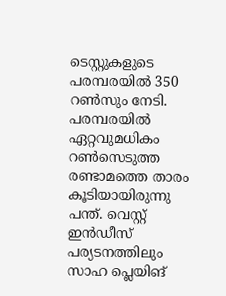ടെസ്റ്റുകളുടെ പരമ്പരയില്‍ 350 റണ്‍സും നേടി. പരമ്പരയില്‍ ഏറ്റവുമധികം റണ്‍സെടുത്ത രണ്ടാമത്തെ താരം കൂടിയായിരുന്നു പന്ത്. വെസ്റ്റ് ഇന്‍ഡീസ് പര്യടനത്തിലും സാഹ പ്ലെയിങ്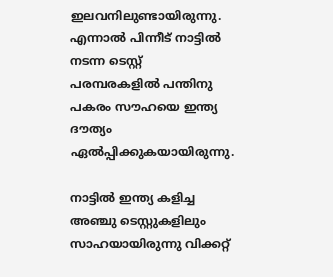ഇലവനിലുണ്ടായിരുന്നു. എന്നാല്‍ പിന്നീട് നാട്ടില്‍ നടന്ന ടെസ്റ്റ് പരമ്പരകളില്‍ പന്തിനു പകരം സൗഹയെ ഇന്ത്യ ദൗത്യം ഏല്‍പ്പിക്കുകയായിരുന്നു.

നാട്ടില്‍ ഇന്ത്യ കളിച്ച അഞ്ചു ടെസ്റ്റുകളിലും സാഹയായിരുന്നു വിക്കറ്റ്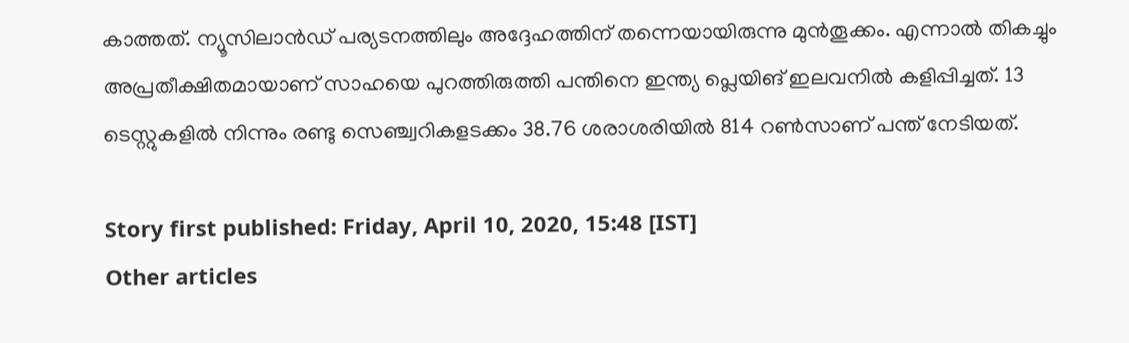കാത്തത്. ന്യൂസിലാന്‍ഡ് പര്യടനത്തിലും അദ്ദേഹത്തിന് തന്നെയായിരുന്നു മുന്‍തൂക്കം. എന്നാല്‍ തികച്ചും അപ്രതീക്ഷിതമായാണ് സാഹയെ പുറത്തിരുത്തി പന്തിനെ ഇന്ത്യ പ്ലെയിങ് ഇലവനില്‍ കളിപ്പിച്ചത്. 13 ടെസ്റ്റുകളില്‍ നിന്നും രണ്ടു സെഞ്ച്വറികളടക്കം 38.76 ശരാശരിയില്‍ 814 റണ്‍സാണ് പന്ത് നേടിയത്.

Story first published: Friday, April 10, 2020, 15:48 [IST]
Other articles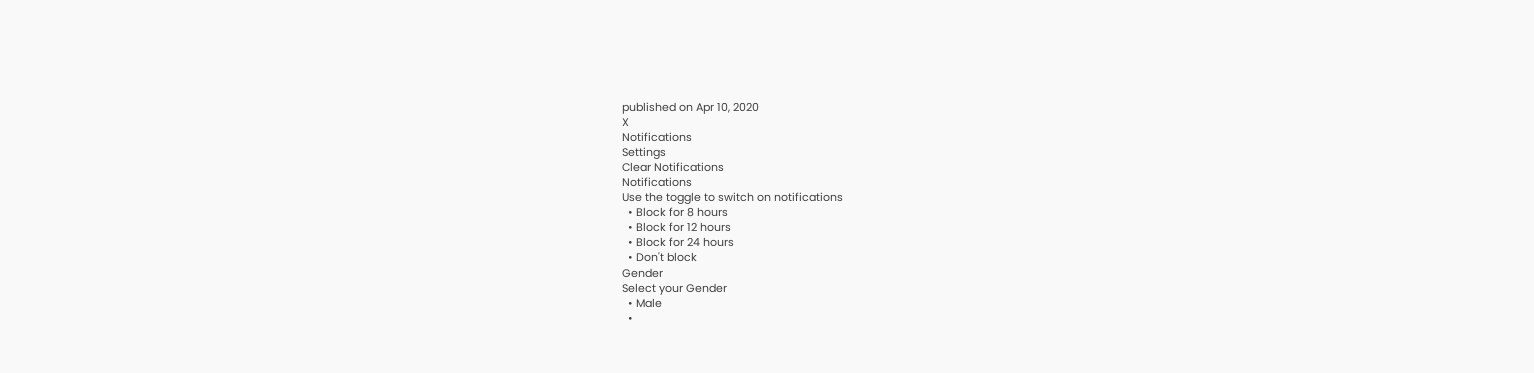published on Apr 10, 2020
X
Notifications
Settings
Clear Notifications
Notifications
Use the toggle to switch on notifications
  • Block for 8 hours
  • Block for 12 hours
  • Block for 24 hours
  • Don't block
Gender
Select your Gender
  • Male
  •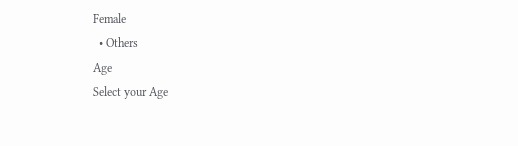Female
  • Others
Age
Select your Age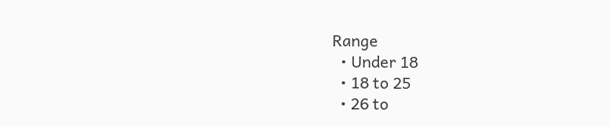Range
  • Under 18
  • 18 to 25
  • 26 to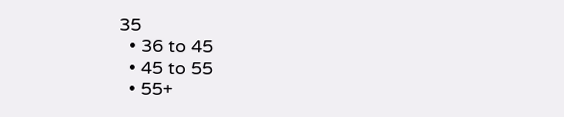35
  • 36 to 45
  • 45 to 55
  • 55+